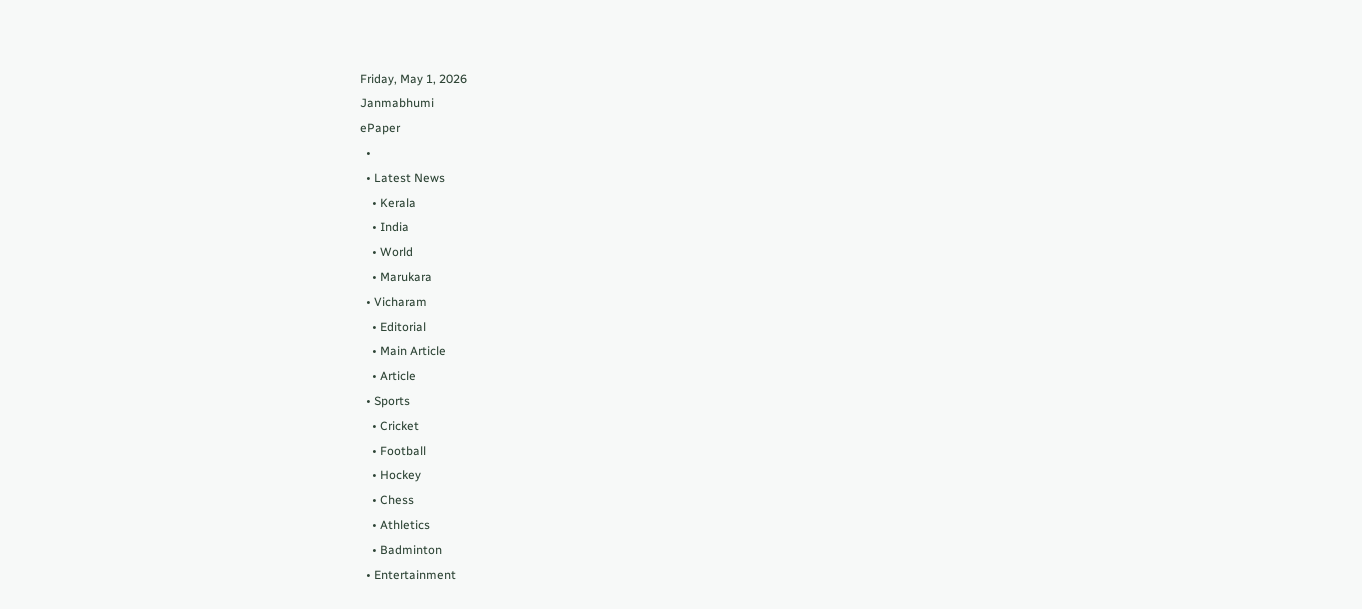Friday, May 1, 2026
Janmabhumi
ePaper
  •
  • Latest News
    • Kerala
    • India
    • World
    • Marukara
  • Vicharam
    • Editorial
    • Main Article
    • Article
  • Sports
    • Cricket
    • Football
    • Hockey
    • Chess
    • Athletics
    • Badminton
  • Entertainment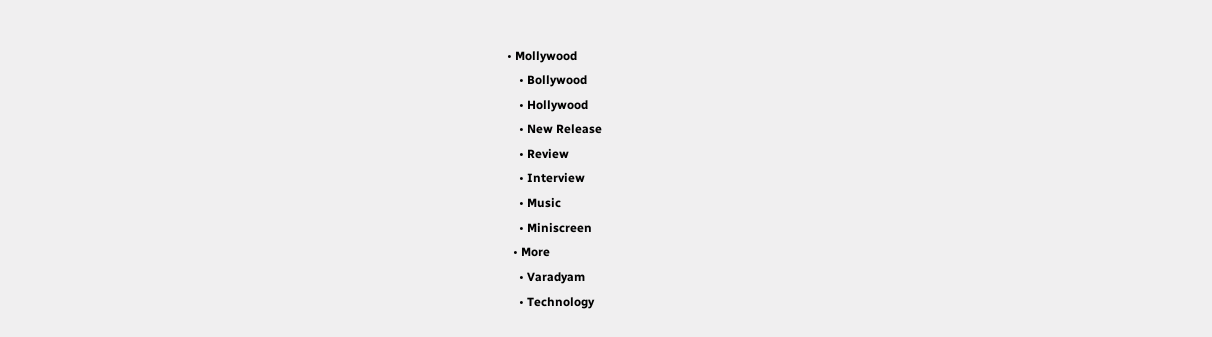• Mollywood
    • Bollywood
    • Hollywood
    • New Release
    • Review
    • Interview
    • Music
    • Miniscreen
  • More
    • Varadyam
    • Technology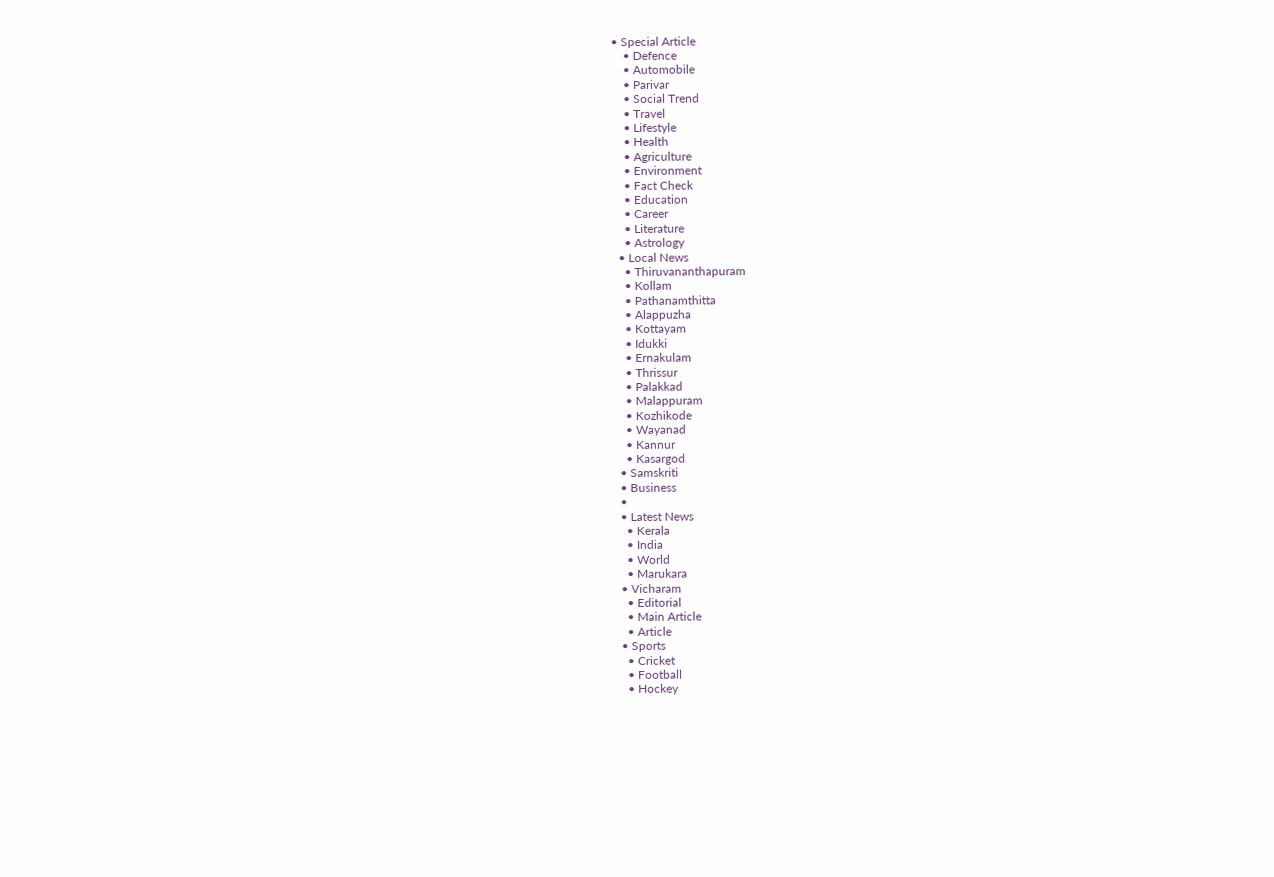• Special Article
    • Defence
    • Automobile
    • Parivar
    • Social Trend
    • Travel
    • Lifestyle
    • Health
    • Agriculture
    • Environment
    • Fact Check
    • Education
    • Career
    • Literature
    • Astrology
  • Local News
    • Thiruvananthapuram
    • Kollam
    • Pathanamthitta
    • Alappuzha
    • Kottayam
    • Idukki
    • Ernakulam
    • Thrissur
    • Palakkad
    • Malappuram
    • Kozhikode
    • Wayanad
    • Kannur
    • Kasargod
  • Samskriti
  • Business
  •
  • Latest News
    • Kerala
    • India
    • World
    • Marukara
  • Vicharam
    • Editorial
    • Main Article
    • Article
  • Sports
    • Cricket
    • Football
    • Hockey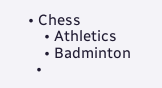• Chess
    • Athletics
    • Badminton
  •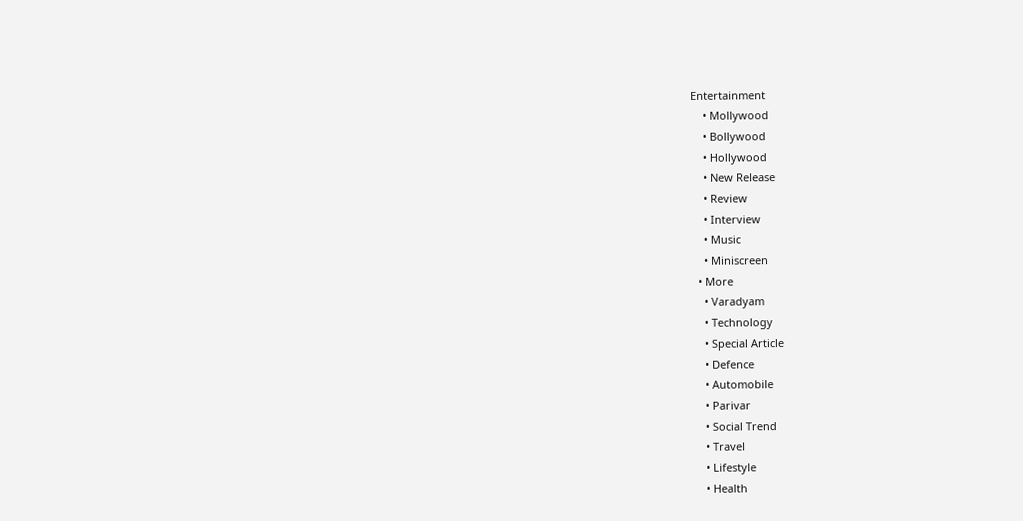Entertainment
    • Mollywood
    • Bollywood
    • Hollywood
    • New Release
    • Review
    • Interview
    • Music
    • Miniscreen
  • More
    • Varadyam
    • Technology
    • Special Article
    • Defence
    • Automobile
    • Parivar
    • Social Trend
    • Travel
    • Lifestyle
    • Health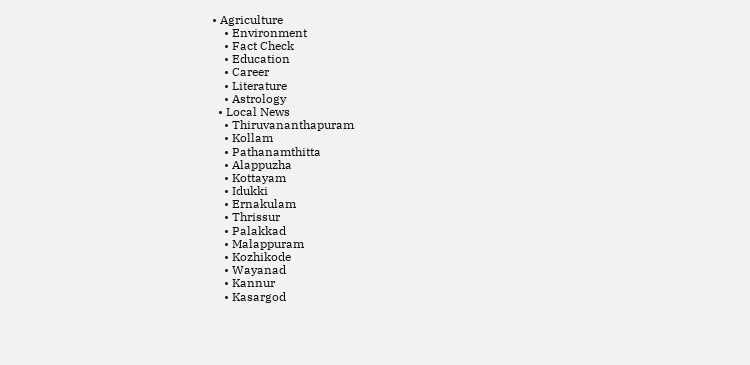• Agriculture
    • Environment
    • Fact Check
    • Education
    • Career
    • Literature
    • Astrology
  • Local News
    • Thiruvananthapuram
    • Kollam
    • Pathanamthitta
    • Alappuzha
    • Kottayam
    • Idukki
    • Ernakulam
    • Thrissur
    • Palakkad
    • Malappuram
    • Kozhikode
    • Wayanad
    • Kannur
    • Kasargod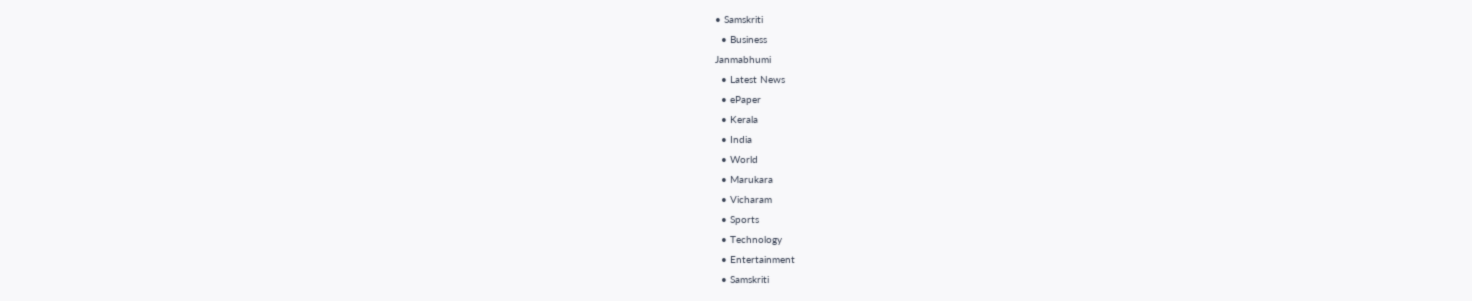• Samskriti
  • Business
Janmabhumi
  • Latest News
  • ePaper
  • Kerala
  • India
  • World
  • Marukara
  • Vicharam
  • Sports
  • Technology
  • Entertainment
  • Samskriti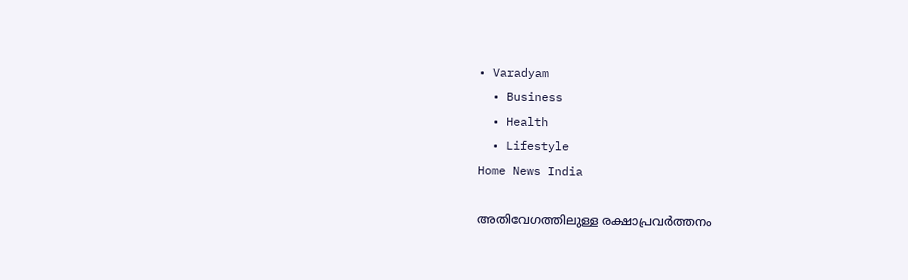• Varadyam
  • Business
  • Health
  • Lifestyle
Home News India

അതിവേഗത്തിലുള്ള രക്ഷാപ്രവര്‍ത്തനം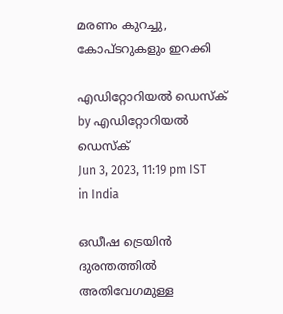മരണം കുറച്ചു, കോപ്ടറുകളും ഇറക്കി

എഡിറ്റോറിയൽ ഡെസ്ക് by എഡിറ്റോറിയൽ ഡെസ്ക്
Jun 3, 2023, 11:19 pm IST
in India

ഒഡീഷ ട്രെയിന്‍ ദുരന്തത്തില്‍ അതിവേഗമുള്ള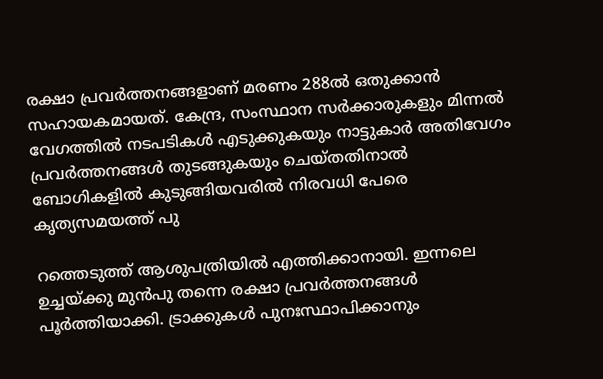രക്ഷാ പ്രവര്‍ത്തനങ്ങളാണ് മരണം 288ല്‍ ഒതുക്കാന്‍ സഹായകമായത്. കേന്ദ്ര, സംസ്ഥാന സര്‍ക്കാരുകളും മിന്നല്‍ വേഗത്തില്‍ നടപടികള്‍ എടുക്കുകയും നാട്ടുകാര്‍ അതിവേഗം പ്രവര്‍ത്തനങ്ങള്‍ തുടങ്ങുകയും ചെയ്തതിനാല്‍ ബോഗികളില്‍ കുടുങ്ങിയവരില്‍ നിരവധി പേരെ കൃത്യസമയത്ത് പു

റത്തെടുത്ത് ആശുപത്രിയില്‍ എത്തിക്കാനായി. ഇന്നലെ ഉച്ചയ്‌ക്കു മുന്‍പു തന്നെ രക്ഷാ പ്രവര്‍ത്തനങ്ങള്‍ പൂര്‍ത്തിയാക്കി. ട്രാക്കുകള്‍ പുനഃസ്ഥാപിക്കാനും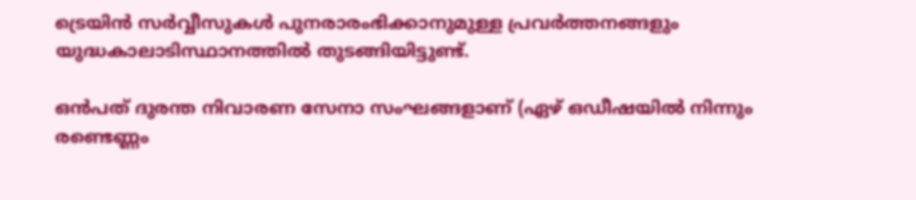ട്രെയിന്‍ സര്‍വ്വീസുകള്‍ പുനരാരംഭിക്കാനുമുള്ള പ്രവര്‍ത്തനങ്ങളും യുദ്ധകാലാടിസ്ഥാനത്തില്‍ തുടങ്ങിയിട്ടുണ്ട്.

ഒന്‍പത് ദുരന്ത നിവാരണ സേനാ സംഘങ്ങളാണ് (ഏഴ് ഒഡീഷയില്‍ നിന്നും രണ്ടെണ്ണം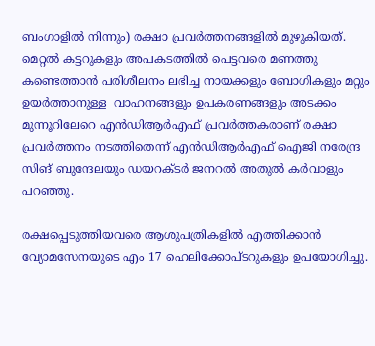ബംഗാളില്‍ നിന്നും) രക്ഷാ പ്രവര്‍ത്തനങ്ങളില്‍ മുഴുകിയത്. മെറ്റല്‍ കട്ടറുകളും അപകടത്തില്‍ പെട്ടവരെ മണത്തു കണ്ടെത്താന്‍ പരിശീലനം ലഭിച്ച നായക്കളും ബോഗികളും മറ്റും ഉയര്‍ത്താനുള്ള  വാഹനങ്ങളും ഉപകരണങ്ങളും അടക്കം മുന്നൂറിലേറെ എന്‍ഡിആര്‍എഫ് പ്രവര്‍ത്തകരാണ് രക്ഷാ പ്രവര്‍ത്തനം നടത്തിതെന്ന് എന്‍ഡിആര്‍എഫ് ഐജി നരേന്ദ്ര സിങ് ബുന്ദേലയും ഡയറക്ടര്‍ ജനറല്‍ അതുല്‍ കര്‍വാളും പറഞ്ഞു.

രക്ഷപ്പെടുത്തിയവരെ ആശുപത്രികളില്‍ എത്തിക്കാന്‍ വ്യോമസേനയുടെ എം 17 ഹെലിക്കോപ്ടറുകളും ഉപയോഗിച്ചു.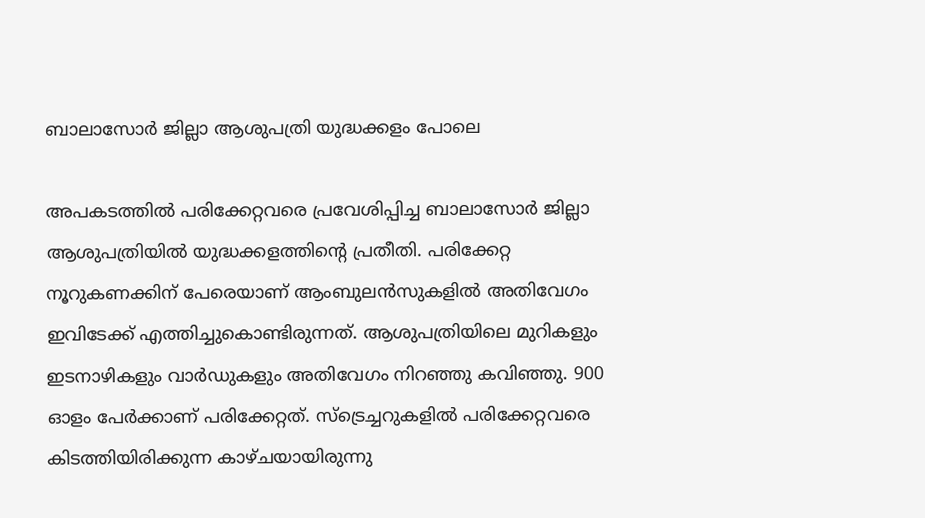ബാലാസോര്‍ ജില്ലാ ആശുപത്രി യുദ്ധക്കളം പോലെ

അപകടത്തില്‍ പരിക്കേറ്റവരെ പ്രവേശിപ്പിച്ച ബാലാസോര്‍ ജില്ലാ ആശുപത്രിയില്‍ യുദ്ധക്കളത്തിന്റെ പ്രതീതി. പരിക്കേറ്റ നൂറുകണക്കിന് പേരെയാണ് ആംബുലന്‍സുകളില്‍ അതിവേഗം ഇവിടേക്ക് എത്തിച്ചുകൊണ്ടിരുന്നത്. ആശുപത്രിയിലെ മുറികളും ഇടനാഴികളും വാര്‍ഡുകളും അതിവേഗം നിറഞ്ഞു കവിഞ്ഞു. 900 ഓളം പേര്‍ക്കാണ് പരിക്കേറ്റത്. സ്‌ട്രെച്ചറുകളില്‍ പരിക്കേറ്റവരെ കിടത്തിയിരിക്കുന്ന കാഴ്ചയായിരുന്നു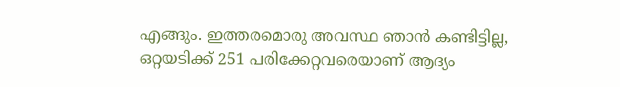എങ്ങും. ഇത്തരമൊരു അവസ്ഥ ഞാന്‍ കണ്ടിട്ടില്ല, ഒറ്റയടിക്ക് 251 പരിക്കേറ്റവരെയാണ് ആദ്യം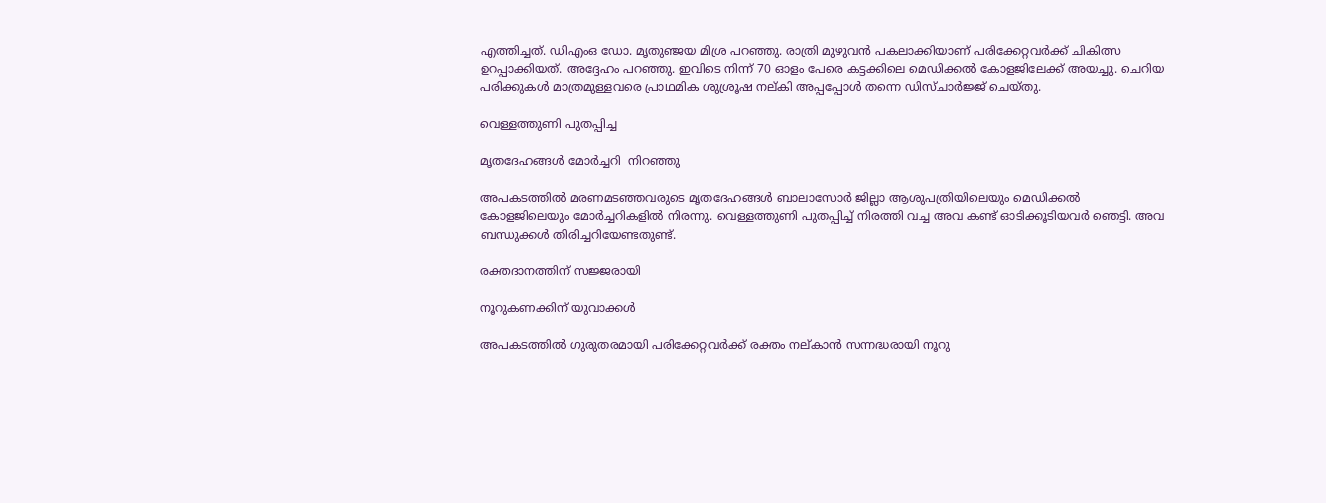എത്തിച്ചത്. ഡിഎംഒ ഡോ. മൃതുഞ്ജയ മിശ്ര പറഞ്ഞു. രാത്രി മുഴുവന്‍ പകലാക്കിയാണ് പരിക്കേറ്റവര്‍ക്ക് ചികിത്സ ഉറപ്പാക്കിയത്. അദ്ദേഹം പറഞ്ഞു. ഇവിടെ നിന്ന് 70 ഓളം പേരെ കട്ടക്കിലെ മെഡിക്കല്‍ കോളജിലേക്ക് അയച്ചു. ചെറിയ പരിക്കുകള്‍ മാത്രമുള്ളവരെ പ്രാഥമിക ശുശ്രൂഷ നല്കി അപ്പപ്പോള്‍ തന്നെ ഡിസ്ചാര്‍ജ്ജ് ചെയ്തു.

വെള്ളത്തുണി പുതപ്പിച്ച

മൃതദേഹങ്ങള്‍ മോര്‍ച്ചറി  നിറഞ്ഞു

അപകടത്തില്‍ മരണമടഞ്ഞവരുടെ മൃതദേഹങ്ങള്‍ ബാലാസോര്‍ ജില്ലാ ആശുപത്രിയിലെയും മെഡിക്കല്‍ കോളജിലെയും മോര്‍ച്ചറികളില്‍ നിരന്നു. വെള്ളത്തുണി പുതപ്പിച്ച് നിരത്തി വച്ച അവ കണ്ട് ഓടിക്കൂടിയവര്‍ ഞെട്ടി. അവ ബന്ധുക്കള്‍ തിരിച്ചറിയേണ്ടതുണ്ട്.

രക്തദാനത്തിന് സജ്ജരായി

നൂറുകണക്കിന് യുവാക്കള്‍

അപകടത്തില്‍ ഗുരുതരമായി പരിക്കേറ്റവര്‍ക്ക് രക്തം നല്കാന്‍ സന്നദ്ധരായി നൂറു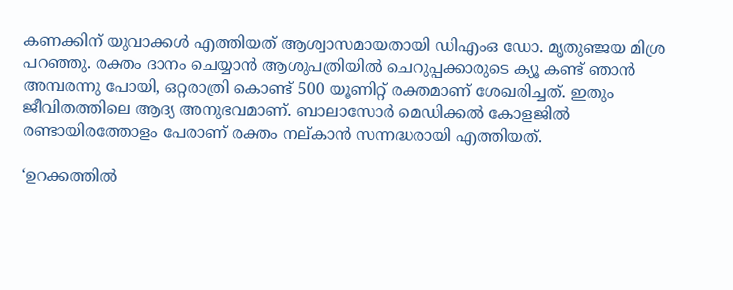കണക്കിന് യുവാക്കള്‍ എത്തിയത് ആശ്വാസമായതായി ഡിഎംഒ ഡോ. മൃതുഞ്ജയ മിശ്ര പറഞ്ഞു. രക്തം ദാനം ചെയ്യാന്‍ ആശുപത്രിയില്‍ ചെറുപ്പക്കാരുടെ ക്യൂ കണ്ട് ഞാന്‍ അമ്പരന്നു പോയി, ഒറ്റരാത്രി കൊണ്ട് 500 യൂണിറ്റ് രക്തമാണ് ശേഖരിച്ചത്. ഇതും ജീവിതത്തിലെ ആദ്യ അനുഭവമാണ്. ബാലാസോര്‍ മെഡിക്കല്‍ കോളജില്‍ രണ്ടായിരത്തോളം പേരാണ് രക്തം നല്കാന്‍ സന്നദ്ധരായി എത്തിയത്.

‘ഉറക്കത്തില്‍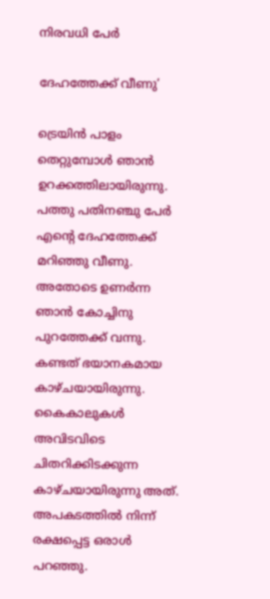നിരവധി പേര്‍

ദേഹത്തേക്ക് വീണു’

ട്രെയിന്‍ പാളം തെറ്റുമ്പോള്‍ ഞാന്‍ ഉറക്കത്തിലായിരുന്നു. പത്തു പതിനഞ്ചു പേര്‍ എന്റെ ദേഹത്തേക്ക് മറിഞ്ഞു വീണു. അതോടെ ഉണര്‍ന്ന ഞാന്‍ കോച്ചിനു പുറത്തേക്ക് വന്നു. കണ്ടത് ഭയാനകമായ കാഴ്ചയായിരുന്നു. കൈകാലുകള്‍ അവിടവിടെ ചിതറിക്കിടക്കുന്ന കാഴ്ചയായിരുന്നു അത്. അപകടത്തില്‍ നിന്ന് രക്ഷപ്പെട്ട ഒരാള്‍ പറഞ്ഞു.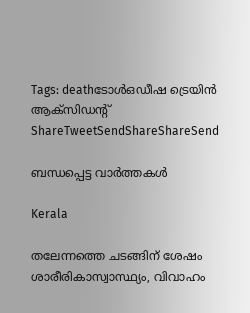Tags: deathടോള്‍ഒഡീഷ ട്രെയിന്‍ ആക്സിഡന്‍റ്
ShareTweetSendShareShareSend

ബന്ധപ്പെട്ട വാര്‍ത്തകള്‍

Kerala

തലേന്നത്തെ ചടങ്ങിന് ശേഷം ശാരീരികാസ്വാസ്ഥ്യം, വിവാഹം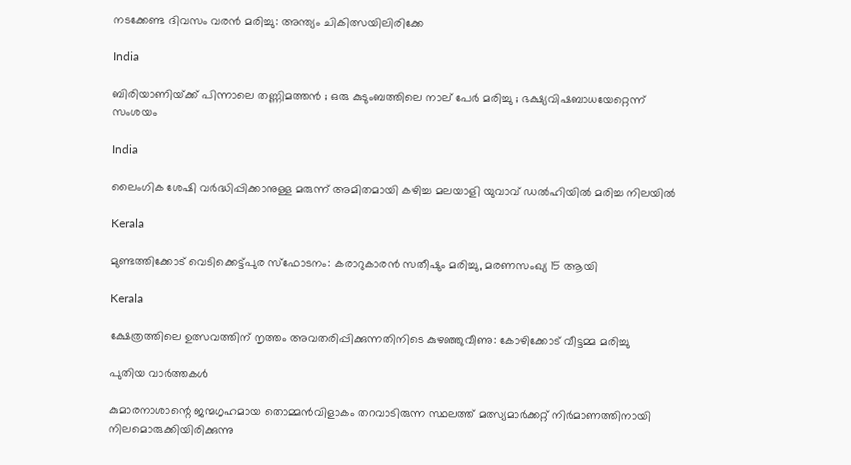നടക്കേണ്ട ദിവസം വരൻ മരിച്ചു: അന്ത്യം ചികിത്സയിലിരിക്കേ

India

ബിരിയാണിയ്‌ക്ക് പിന്നാലെ തണ്ണിമത്തൻ ; ഒരു കുടുംബത്തിലെ നാല് പേർ മരിച്ചു ; ഭക്ഷ്യവിഷബാധയേറ്റെന്ന് സംശയം

India

ലൈംഗിക ശേഷി വർദ്ധിപ്പിക്കാനുള്ള മരുന്ന് അമിതമായി കഴിച്ച മലയാളി യുവാവ് ഡൽഹിയിൽ മരിച്ച നിലയിൽ

Kerala

മുണ്ടത്തിക്കോട് വെടിക്കെട്ട്പുര സ്ഫോടനം: കരാറുകാരന്‍ സതീഷും മരിച്ചു, മരണസംഖ്യ 15 ആയി

Kerala

ക്ഷേത്രത്തിലെ ഉത്സവത്തിന് നൃത്തം അവതരിപ്പിക്കുന്നതിനിടെ കുഴഞ്ഞുവീണു: കോഴിക്കോട് വീട്ടമ്മ മരിച്ചു

പുതിയ വാര്‍ത്തകള്‍

കുമാരനാശാന്റെ ജന്മഗൃഹമായ തൊമ്മന്‍വിളാകം തറവാടിരുന്ന സ്ഥലത്ത് മത്സ്യമാര്‍ക്കറ്റ് നിര്‍മാണത്തിനായി നിലമൊരുക്കിയിരിക്കുന്നു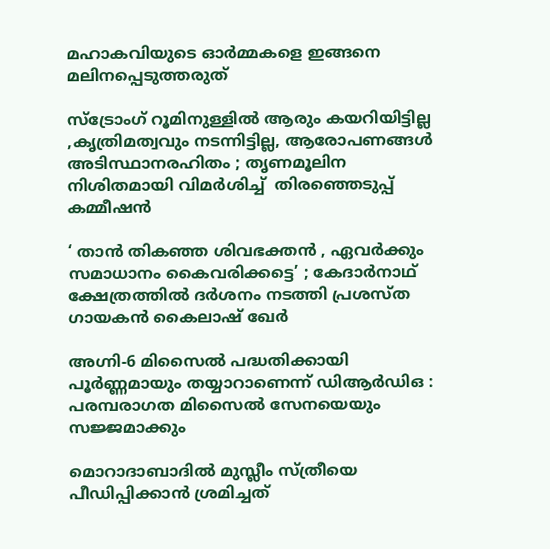മഹാകവിയുടെ ഓര്‍മ്മകളെ ഇങ്ങനെ മലിനപ്പെടുത്തരുത്

സ്ട്രോംഗ് റൂമിനുള്ളിൽ ആരും കയറിയിട്ടില്ല ,കൃത്രിമത്വവും നടന്നിട്ടില്ല, ആരോപണങ്ങൾ അടിസ്ഥാനരഹിതം ; തൃണമൂലിന നിശിതമായി വിമർശിച്ച്  തിരഞ്ഞെടുപ്പ് കമ്മീഷൻ

‘ താൻ തികഞ്ഞ ശിവഭക്തൻ , ഏവർക്കും സമാധാനം കൈവരിക്കട്ടെ’ ; കേദാർനാഥ് ക്ഷേത്രത്തിൽ ദർശനം നടത്തി പ്രശസ്‌ത ഗായകൻ കൈലാഷ് ഖേർ

അഗ്നി-6 മിസൈൽ പദ്ധതിക്കായി പൂർണ്ണമായും തയ്യാറാണെന്ന് ഡിആർഡിഒ : പരമ്പരാഗത മിസൈൽ സേനയെയും സജ്ജമാക്കും

മൊറാദാബാദിൽ മുസ്ലീം സ്ത്രീയെ പീഡിപ്പിക്കാൻ ശ്രമിച്ചത്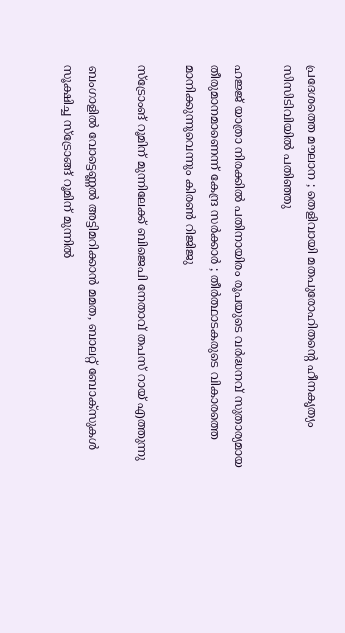പ്രദേശത്തെ മൗലാന ; തെളിവായി മതപുരോഹിതന്റെ ഹീനകൃത്യം സിസിടിവിയിൽ പതിഞ്ഞു

ഹജ്ജ് യാത്രാ നിരക്കിൽ പതിനായിരം രൂപയുടെ വർദ്ധനവ് സുതാര്യമായ തീരുമാനമാണെന്ന് കേന്ദ്ര സർക്കാർ ; തീർത്ഥാടകരുടെ വികാരത്തെ മാനിക്കുന്നുവെന്നും കിരൺ റിജിജു

സ്ട്രോംങ് റൂമിന് മുന്നിലേക്ക് ബിജെപി നേതാവ് തപസ് റായ് എത്തുന്നു

ബംഗാളില്‍ വോട്ടെണ്ണല്‍ അട്ടിമറിക്കാന്‍ മമത, ബാലറ്റ് ബോക്സുകള്‍ സൂക്ഷിച്ച സ്ട്രോങ്ങ് റൂമിന് മുന്നില്‍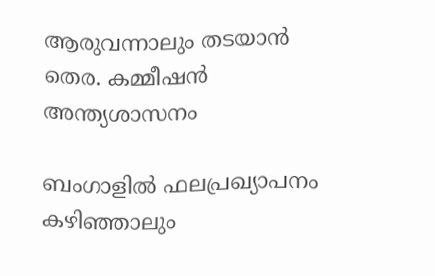ആരുവന്നാലും തടയാന്‍ തെര. കമ്മീഷന്‍ അന്ത്യശാസനം

ബംഗാളില്‍ ഫലപ്രഖ്യാപനം കഴിഞ്ഞാലും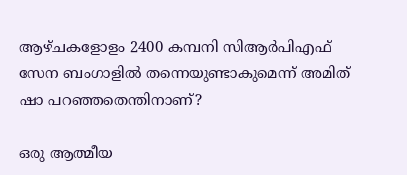ആഴ്ചകളോളം 2400 കമ്പനി സിആര്‍പിഎഫ് സേന ബംഗാളില്‍ തന്നെയുണ്ടാകുമെന്ന് അമിത് ഷാ പറഞ്ഞതെന്തിനാണ്?

ഒരു ആത്മീയ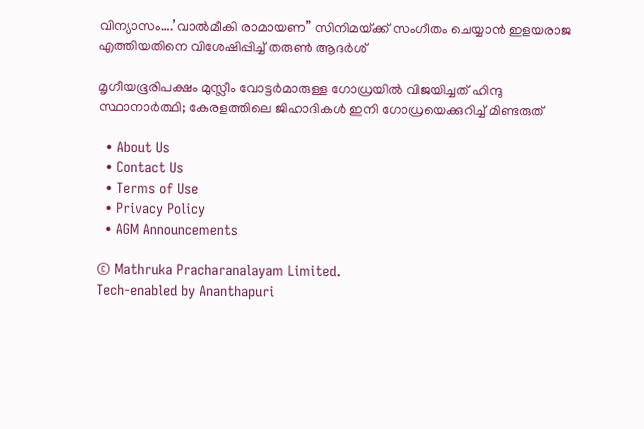വിന്യാസം….’വാല്‍മീകി രാമായണ” സിനിമയ്‌ക്ക് സംഗീതം ചെയ്യാന്‍ ഇളയരാജ എത്തിയതിനെ വിശേഷിപ്പിച്ച് തരുണ്‍ ആദര്‍ശ്

മൃഗീയഭൂരിപക്ഷം മുസ്ലീം വോട്ടര്‍മാരുള്ള ഗോധ്രയില്‍ വിജയിച്ചത് ഹിന്ദു സ്ഥാനാര്‍ത്ഥി; കേരളത്തിലെ ജിഹാദികള്‍ ഇനി ഗോധ്രയെക്കുറിച്ച് മിണ്ടരുത്

  • About Us
  • Contact Us
  • Terms of Use
  • Privacy Policy
  • AGM Announcements

© Mathruka Pracharanalayam Limited.
Tech-enabled by Ananthapuri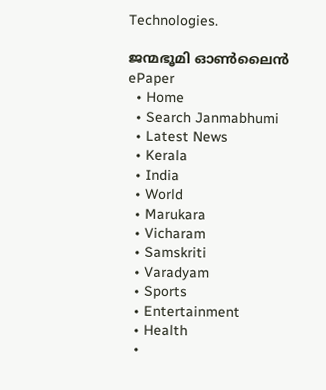Technologies.

ജന്മഭൂമി ഓണ്‍ലൈന്‍
ePaper
  • Home
  • Search Janmabhumi
  • Latest News
  • Kerala
  • India
  • World
  • Marukara
  • Vicharam
  • Samskriti
  • Varadyam
  • Sports
  • Entertainment
  • Health
  •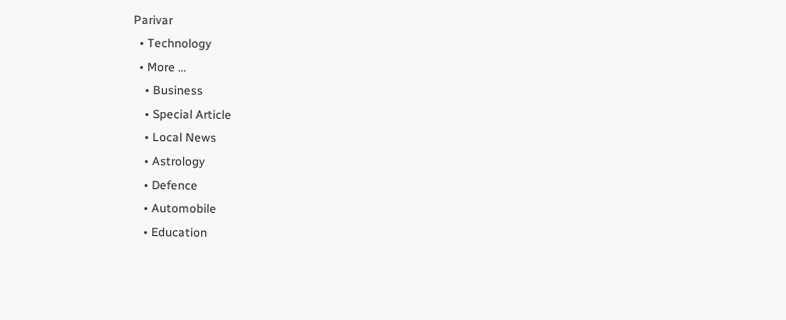Parivar
  • Technology
  • More …
    • Business
    • Special Article
    • Local News
    • Astrology
    • Defence
    • Automobile
    • Education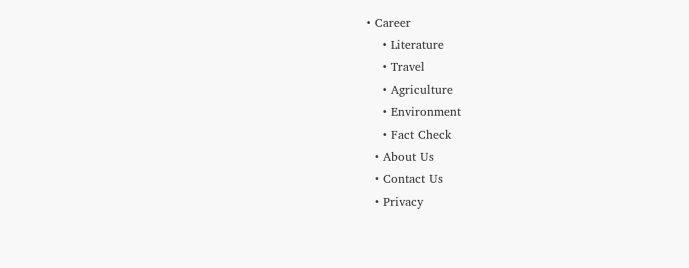• Career
    • Literature
    • Travel
    • Agriculture
    • Environment
    • Fact Check
  • About Us
  • Contact Us
  • Privacy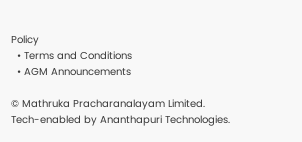Policy
  • Terms and Conditions
  • AGM Announcements

© Mathruka Pracharanalayam Limited.
Tech-enabled by Ananthapuri Technologies.